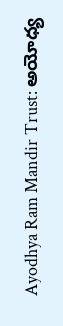Ayodhya Ram Mandir Trust: అయోధ్య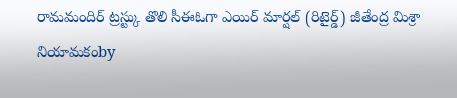రామమందిర్ ట్రస్ట్కు తొలి సీఈఓగా ఎయిర్ మార్షల్ (రిటైర్డ్) జీతేంద్ర మిశ్రా నియామకంby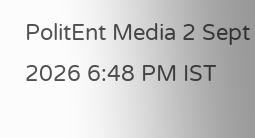PolitEnt Media 2 Sept 2026 6:48 PM IST